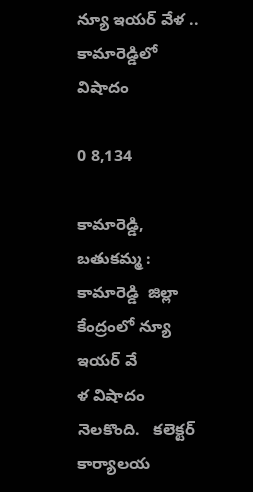న్యూ ఇయర్ వేళ .. కామారెడ్డిలో విషాదం

0 8,134

కామారెడ్డి, బతుకమ్మ :  కామారెడ్డి  జిల్లా కేంద్రంలో న్యూ ఇయర్ వే
ళ విషాదం నెలకొంది.   కలెక్టర్ కార్యాలయ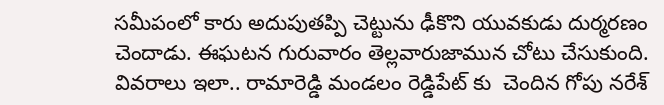సమీపంలో కారు అదుపుతప్పి చెట్టును ఢీకొని యువకుడు దుర్మరణం చెందాడు. ఈఘటన గురువారం తెల్లవారుజామున చోటు చేసుకుంది. వివరాలు ఇలా.. రామారెడ్డి మండలం రెడ్డిపేట్ కు  చెందిన గోపు నరేశ్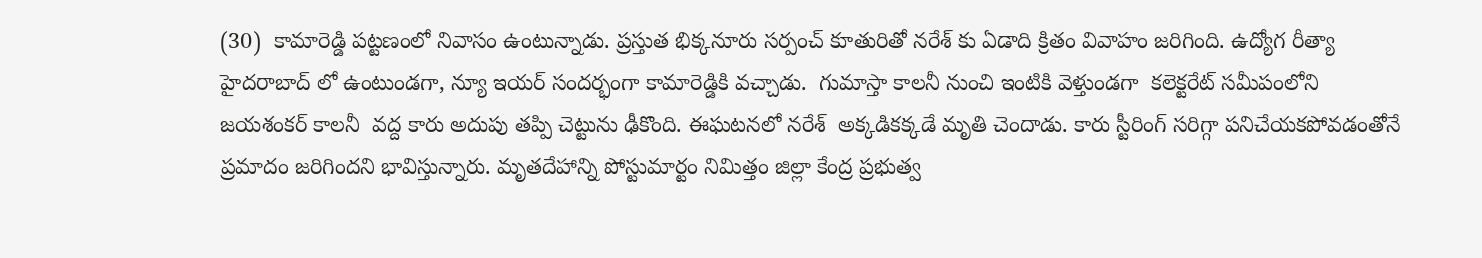(30)  కామారెడ్డి పట్టణంలో నివాసం ఉంటున్నాడు. ప్రస్తుత భిక్కనూరు సర్పంచ్ కూతురితో నరేశ్ కు ఏడాది క్రితం వివాహం జరిగింది. ఉద్యోగ రీత్యా హైదరాబాద్ లో ఉంటుండగా, న్యూ ఇయర్ సందర్భంగా కామారెడ్డికి వచ్చాడు.  గుమాస్తా కాలనీ నుంచి ఇంటికి వెళ్తుండగా  కలెక్టరేట్ సమీపంలోని జయశంకర్ కాలనీ  వద్ద కారు అదుపు తప్పి చెట్టును ఢీకొంది. ఈఘటనలో నరేశ్  అక్కడికక్కడే మృతి చెందాడు. కారు స్టీరింగ్ సరిగ్గా పనిచేయకపోవడంతోనే ప్రమాదం జరిగిందని భావిస్తున్నారు. మృతదేహాన్ని పోస్టుమార్టం నిమిత్తం జిల్లా కేంద్ర ప్రభుత్వ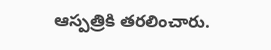ఆస్పత్రికి తరలించారు.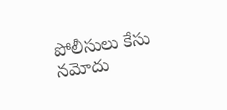పోలీసులు కేసు నమోదు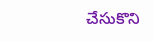చేసుకొని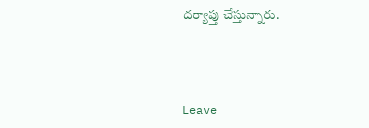దర్యాప్తు చేస్తున్నారు.



Leave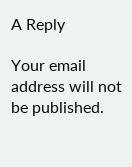A Reply

Your email address will not be published.